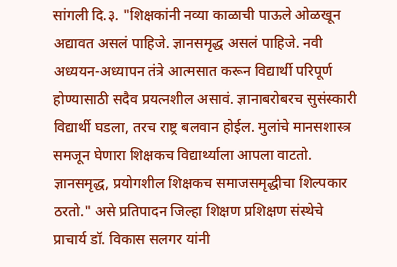सांगली दि.३. "शिक्षकांनी नव्या काळाची पाऊले ओळखून अद्यावत असलं पाहिजे. ज्ञानसमृद्ध असलं पाहिजे. नवी अध्ययन-अध्यापन तंत्रे आत्मसात करून विद्यार्थी परिपूर्ण होण्यासाठी सदैव प्रयत्नशील असावं. ज्ञानाबरोबरच सुसंस्कारी विद्यार्थी घडला, तरच राष्ट्र बलवान होईल. मुलांचे मानसशास्त्र समजून घेणारा शिक्षकच विद्यार्थ्याला आपला वाटतो. ज्ञानसमृद्ध, प्रयोगशील शिक्षकच समाजसमृद्धीचा शिल्पकार ठरतो." असे प्रतिपादन जिल्हा शिक्षण प्रशिक्षण संस्थेचे प्राचार्य डॉ. विकास सलगर यांनी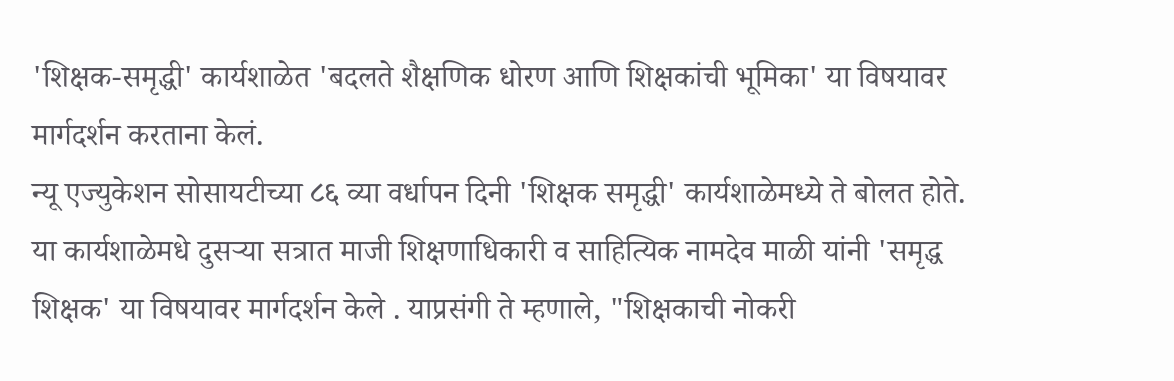'शिक्षक-समृद्धी' कार्यशाळेत 'बदलते शैक्षणिक धोरण आणि शिक्षकांची भूमिका' या विषयावर मार्गदर्शन करताना केलं.
न्यू एज्युकेशन सोसायटीच्या ८६ व्या वर्धापन दिनी 'शिक्षक समृद्धी' कार्यशाळेमध्ये ते बोलत होते.
या कार्यशाळेमधे दुसऱ्या सत्रात माजी शिक्षणाधिकारी व साहित्यिक नामदेव माळी यांनी 'समृद्ध शिक्षक' या विषयावर मार्गदर्शन केले . याप्रसंगी ते म्हणाले, "शिक्षकाची नोकरी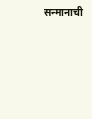सन्मानाची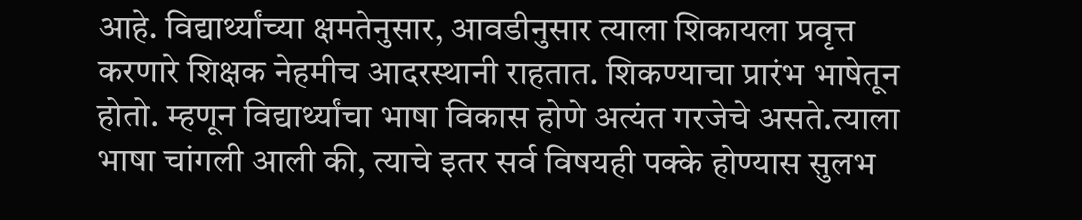आहे. विद्यार्थ्यांच्या क्षमतेनुसार, आवडीनुसार त्याला शिकायला प्रवृत्त करणारे शिक्षक नेहमीच आदरस्थानी राहतात. शिकण्याचा प्रारंभ भाषेतून होतो. म्हणून विद्यार्थ्यांचा भाषा विकास होणे अत्यंत गरजेचे असते.त्याला भाषा चांगली आली की, त्याचे इतर सर्व विषयही पक्के होण्यास सुलभ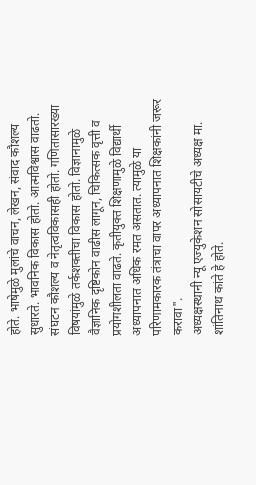होते. भाषेमुळे मुलांचे वाचन, लेखन, संवाद कौशल्य सुधारते. भावनिक विकास होतो. आत्मविश्वास वाढतो. संघटन कौशल्य व नेतृत्वविकासही होतो. गणितासारख्या विषयांमुळे तर्कशक्तीचा विकास होतो. विज्ञानामुळे वैज्ञानिक दृष्टिकोन वाढीस लागून, चिकित्सक वृत्ती व प्रयोगशीलता वाढते. कृतीयुक्त शिक्षणामुळे विद्यार्थी अध्यापनात अधिक रमत असतात. त्यामुळे या परिणामकारक तंत्राचा वापर अध्यापनात शिक्षकांनी जरूर करावा".
अध्यक्षस्थानी न्यू एज्युकेशन सोसायटीचे अध्यक्ष मा. शांतिनाथ कांते हे होते.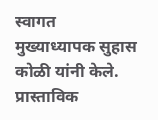स्वागत मुख्याध्यापक सुहास कोळी यांनी केले. प्रास्ताविक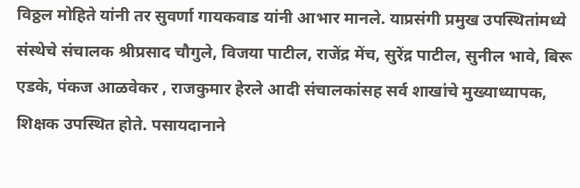विठ्ठल मोहिते यांनी तर सुवर्णा गायकवाड यांनी आभार मानले. याप्रसंगी प्रमुख उपस्थितांमध्ये संस्थेचे संचालक श्रीप्रसाद चौगुले, विजया पाटील, राजेंद्र मेंच, सुरेंद्र पाटील, सुनील भावे, बिरू एडके, पंकज आळवेकर , राजकुमार हेरले आदी संचालकांसह सर्व शाखांचे मुख्याध्यापक, शिक्षक उपस्थित होते. पसायदानाने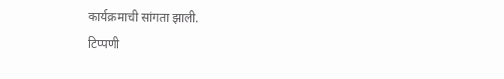कार्यक्रमाची सांगता झाली.
टिप्पणी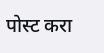पोस्ट करा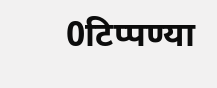0टिप्पण्या